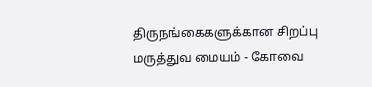திருநங்கைகளுக்கான சிறப்பு மருத்துவ மையம் - கோவை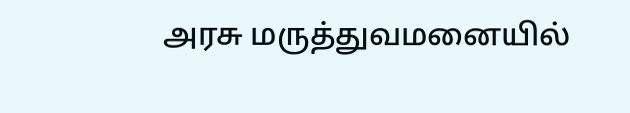அரசு மருத்துவமனையில்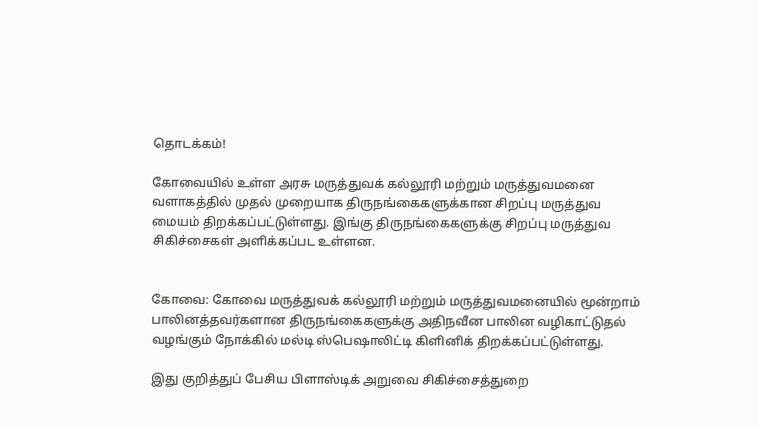தொடக்கம்!

கோவையில் உள்ள அரசு மருத்துவக் கல்லூரி மற்றும் மருத்துவமனை வளாகத்தில் முதல் முறையாக திருநங்கைகளுக்கான சிறப்பு மருத்துவ மையம் திறக்கப்பட்டுள்ளது. இங்கு திருநங்கைகளுக்கு சிறப்பு மருத்துவ சிகிச்சைகள் அளிக்கப்பட உள்ளன.


கோவை: கோவை மருத்துவக் கல்லூரி மற்றும் மருத்துவமனையில் மூன்றாம் பாலினத்தவர்களான திருநங்கைகளுக்கு அதிநவீன பாலின வழிகாட்டுதல் வழங்கும் நோக்கில் மல்டி ஸ்பெஷாலிட்டி கிளினிக் திறக்கப்பட்டுள்ளது.

இது குறித்துப் பேசிய பிளாஸ்டிக் அறுவை சிகிச்சைத்துறை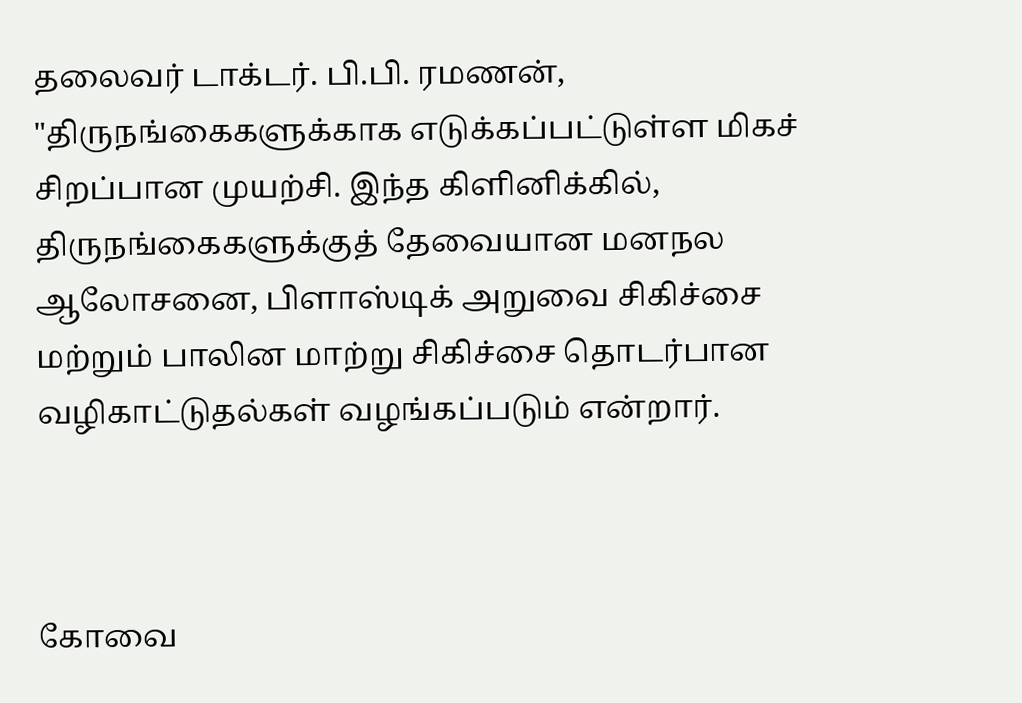தலைவர் டாக்டர். பி.பி. ரமணன், "திருநங்கைகளுக்காக எடுக்கப்பட்டுள்ள மிகச் சிறப்பான முயற்சி. இந்த கிளினிக்கில், திருநங்கைகளுக்குத் தேவையான மனநல ஆலோசனை, பிளாஸ்டிக் அறுவை சிகிச்சை மற்றும் பாலின மாற்று சிகிச்சை தொடர்பான வழிகாட்டுதல்கள் வழங்கப்படும் என்றார்.



கோவை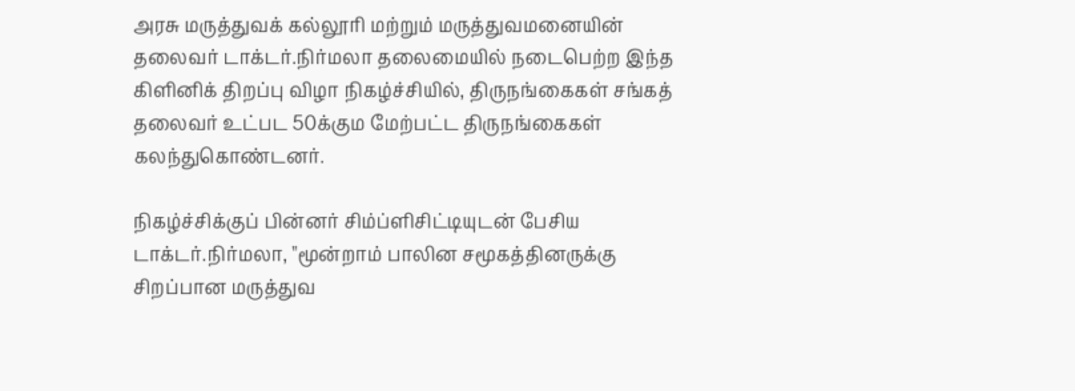அரசு மருத்துவக் கல்லூரி மற்றும் மருத்துவமனையின் தலைவர் டாக்டர்.நிர்மலா தலைமையில் நடைபெற்ற இந்த கிளினிக் திறப்பு விழா நிகழ்ச்சியில், திருநங்கைகள் சங்கத் தலைவர் உட்பட 50க்கும மேற்பட்ட திருநங்கைகள் கலந்துகொண்டனர்.

நிகழ்ச்சிக்குப் பின்னர் சிம்ப்ளிசிட்டியுடன் பேசிய டாக்டர்.நிர்மலா, "மூன்றாம் பாலின சமூகத்தினருக்கு சிறப்பான மருத்துவ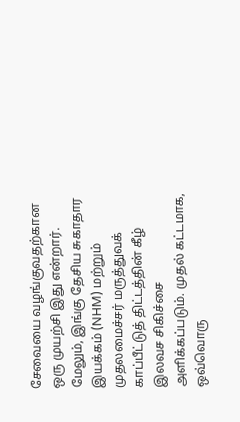சேவையை வழங்குவதற்கான ஒரு முயற்சி இது என்றார். மேலும், இங்கு தேசிய சுகாதார இயக்கம் (NHM) மற்றும் முதலமைச்சர் மருத்துவக் காப்பீட்டுத் திட்டத்தின் கீழ் இலவச சிகிச்சை அளிக்கப்படும். முதல் கட்டமாக, ஒவ்வொரு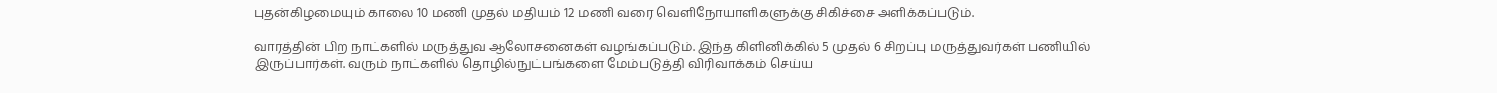புதன்கிழமையும் காலை 10 மணி முதல் மதியம் 12 மணி வரை வெளிநோயாளிகளுக்கு சிகிச்சை அளிக்கப்படும்.

வாரத்தின் பிற நாட்களில் மருத்துவ ஆலோசனைகள் வழங்கப்படும். இந்த கிளினிக்கில் 5 முதல் 6 சிறப்பு மருத்துவர்கள் பணியில் இருப்பார்கள். வரும் நாட்களில் தொழில்நுட்பங்களை மேம்படுத்தி விரிவாக்கம் செய்ய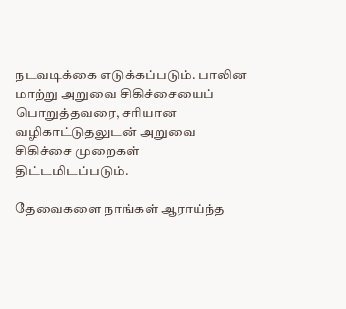நடவடிக்கை எடுக்கப்படும். பாலின மாற்று அறுவை சிகிச்சையைப் பொறுத்தவரை, சரியான வழிகாட்டுதலுடன் அறுவை சிகிச்சை முறைகள் திட்டமிடப்படும்.

தேவைகளை நாங்கள் ஆராய்ந்த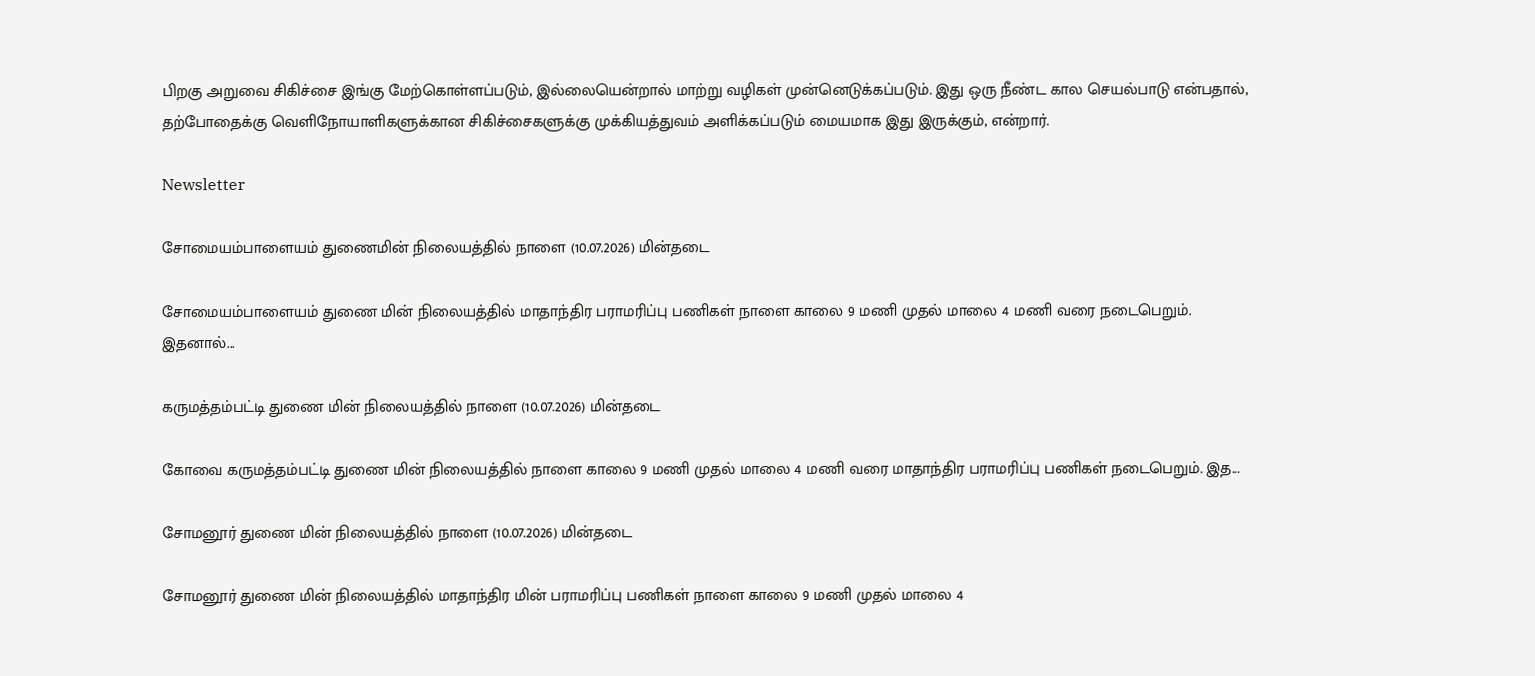பிறகு அறுவை சிகிச்சை இங்கு மேற்கொள்ளப்படும், இல்லையென்றால் மாற்று வழிகள் முன்னெடுக்கப்படும். இது ஒரு நீண்ட கால செயல்பாடு என்பதால், தற்போதைக்கு வெளிநோயாளிகளுக்கான சிகிச்சைகளுக்கு முக்கியத்துவம் அளிக்கப்படும் மையமாக இது இருக்கும், என்றார்.

Newsletter

சோமையம்பாளையம் துணைமின் நிலையத்தில் நாளை (10.07.2026) மின்தடை

சோமையம்பாளையம் துணை மின் நிலையத்தில் மாதாந்திர பராமரிப்பு பணிகள் நாளை காலை 9 மணி முதல் மாலை 4 மணி வரை நடைபெறும். இதனால்...

கருமத்தம்பட்டி துணை மின் நிலையத்தில் நாளை (10.07.2026) மின்தடை

கோவை கருமத்தம்பட்டி துணை மின் நிலையத்தில் நாளை காலை 9 மணி முதல் மாலை 4 மணி வரை மாதாந்திர பராமரிப்பு பணிகள் நடைபெறும். இத...

சோமனூர் துணை மின் நிலையத்தில் நாளை (10.07.2026) மின்தடை

சோமனூர் துணை மின் நிலையத்தில் மாதாந்திர மின் பராமரிப்பு பணிகள் நாளை காலை 9 மணி முதல் மாலை 4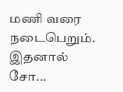மணி வரை நடைபெறும். இதனால் சோ...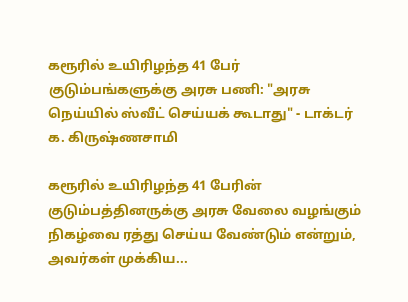கரூரில் உயிரிழந்த 41 பேர் குடும்பங்களுக்கு அரசு பணி: "அரசு நெய்யில் ஸ்வீட் செய்யக் கூடாது" - டாக்டர் க. கிருஷ்ணசாமி

கரூரில் உயிரிழந்த 41 பேரின் குடும்பத்தினருக்கு அரசு வேலை வழங்கும் நிகழ்வை ரத்து செய்ய வேண்டும் என்றும், அவர்கள் முக்கிய...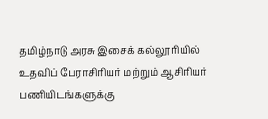தமிழ்நாடு அரசு இசைக் கல்லூரியில் உதவிப் பேராசிரியர் மற்றும் ஆசிரியர் பணியிடங்களுக்கு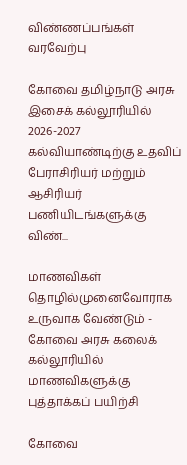விண்ணப்பங்கள் வரவேற்பு

கோவை தமிழ்நாடு அரசு இசைக் கல்லூரியில் 2026-2027 கல்வியாண்டிற்கு உதவிப் பேராசிரியர் மற்றும் ஆசிரியர் பணியிடங்களுக்கு விண்...

மாணவிகள் தொழில்முனைவோராக உருவாக வேண்டும் - கோவை அரசு கலைக் கல்லூரியில் மாணவிகளுக்கு புத்தாக்கப் பயிற்சி

கோவை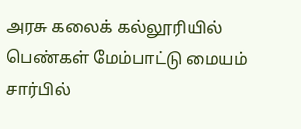அரசு கலைக் கல்லூரியில் பெண்கள் மேம்பாட்டு மையம் சார்பில்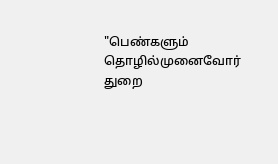"பெண்களும் தொழில்முனைவோர் துறை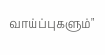வாய்ப்புகளும்"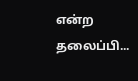என்ற தலைப்பி...